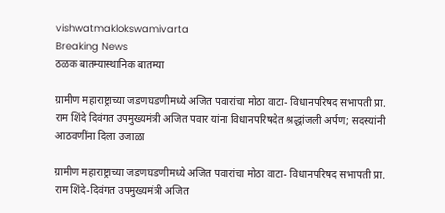vishwatmaklokswamivarta
Breaking News
ठळक बातम्यास्थानिक बातम्या

ग्रामीण महाराष्ट्राच्या जडणघडणीमध्ये अजित पवारांचा मोठा वाटा- विधानपरिषद सभापती प्रा. राम शिंदे दिवंगत उपमुख्यमंत्री अजित पवार यांना विधानपरिषदेत श्रद्धांजली अर्पण; सदस्यांनी आठवणींना दिला उजाळा

ग्रामीण महाराष्ट्राच्या जडणघडणीमध्ये अजित पवारांचा मोठा वाटा- विधानपरिषद सभापती प्रा. राम शिंदे-दिवंगत उपमुख्यमंत्री अजित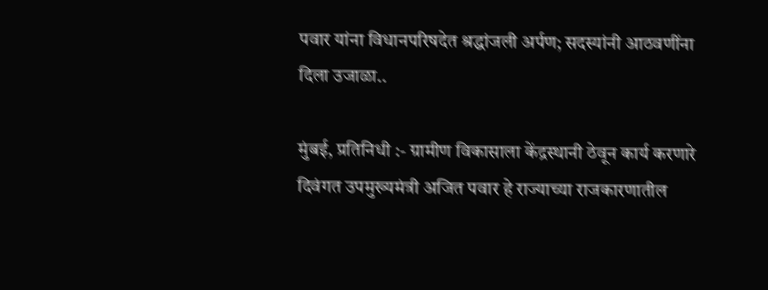पवार यांना विधानपरिषदेत श्रद्धांजली अर्पण; सदस्यांनी आठवणींना दिला उजाळा..

मुंबई, प्रतिनिधी :- ग्रामीण विकासाला केंद्रस्थानी ठेवून कार्य करणारे दिवंगत उपमुख्यमंत्री अजित पवार हे राज्याच्या राजकारणातील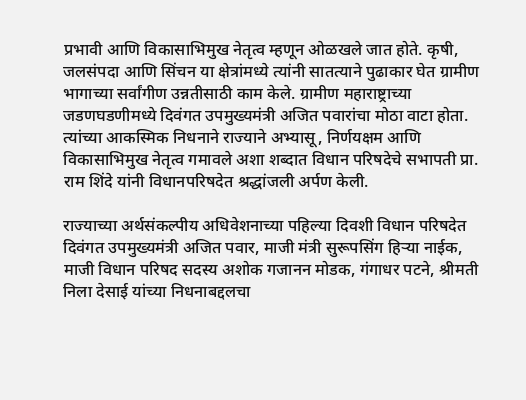प्रभावी आणि विकासाभिमुख नेतृत्व म्हणून ओळखले जात होते. कृषी, जलसंपदा आणि सिंचन या क्षेत्रांमध्ये त्यांनी सातत्याने पुढाकार घेत ग्रामीण भागाच्या सर्वांगीण उन्नतीसाठी काम केले. ग्रामीण महाराष्ट्राच्या जडणघडणीमध्ये दिवंगत उपमुख्यमंत्री अजित पवारांचा मोठा वाटा होता. त्यांच्या आकस्मिक निधनाने राज्याने अभ्यासू, निर्णयक्षम आणि विकासाभिमुख नेतृत्व गमावले अशा शब्दात विधान परिषदेचे सभापती प्रा. राम शिंदे यांनी विधानपरिषदेत श्रद्धांजली अर्पण केली.

राज्याच्या अर्थसंकल्पीय अधिवेशनाच्या पहिल्या दिवशी विधान परिषदेत दिवंगत उपमुख्यमंत्री अजित पवार, माजी मंत्री सुरूपसिंग हिऱ्या नाईक, माजी विधान परिषद सदस्य अशोक गजानन मोडक, गंगाधर पटने, श्रीमती निला देसाई यांच्या निधनाबद्दलचा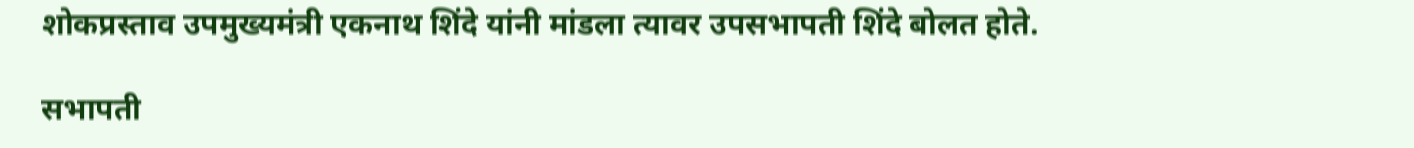शोकप्रस्ताव उपमुख्यमंत्री एकनाथ शिंदे यांनी मांडला त्यावर उपसभापती शिंदे बोलत होते.

सभापती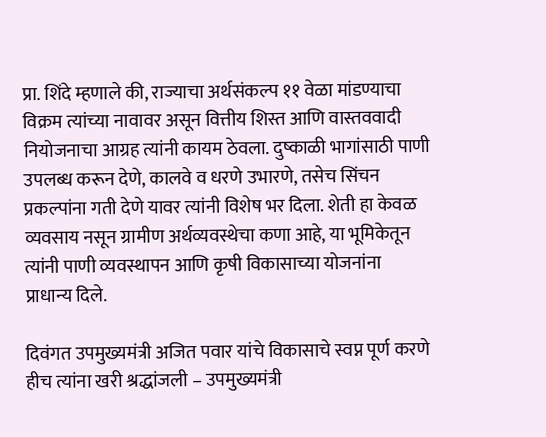प्रा. शिंदे म्हणाले की, राज्याचा अर्थसंकल्प ११ वेळा मांडण्याचा विक्रम त्यांच्या नावावर असून वित्तीय शिस्त आणि वास्तववादी नियोजनाचा आग्रह त्यांनी कायम ठेवला. दुष्काळी भागांसाठी पाणी उपलब्ध करून देणे, कालवे व धरणे उभारणे, तसेच सिंचन प्रकल्पांना गती देणे यावर त्यांनी विशेष भर दिला. शेती हा केवळ व्यवसाय नसून ग्रामीण अर्थव्यवस्थेचा कणा आहे, या भूमिकेतून त्यांनी पाणी व्यवस्थापन आणि कृषी विकासाच्या योजनांना प्राधान्य दिले.

दिवंगत उपमुख्यमंत्री अजित पवार यांचे विकासाचे स्वप्न पूर्ण करणे हीच त्यांना खरी श्रद्धांजली – उपमुख्यमंत्री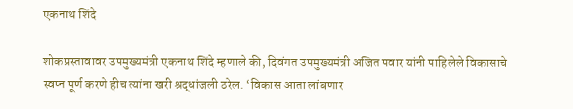एकनाथ शिंदे

शोकप्रस्तावावर उपमुख्यमंत्री एकनाथ शिंदे म्हणाले की, दिवंगत उपमुख्यमंत्री अजित पवार यांनी पाहिलेले विकासाचे स्वप्न पूर्ण करणे हीच त्यांना खरी श्रद्धांजली ठरेल. ‘विकास आता लांबणार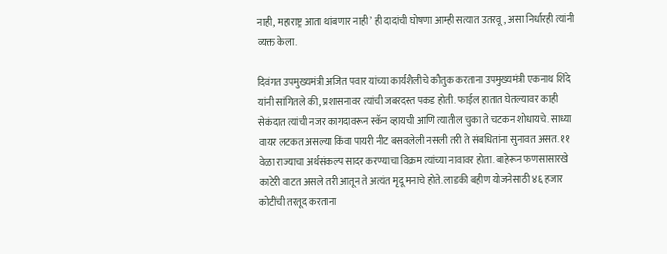नाही, महाराष्ट्र आता थांबणार नाही’ ही दादांची घोषणा आम्ही सत्यात उतरवू, असा निर्धारही त्यांनी व्यक्त केला.

दिवंगत उपमुख्यमंत्री अजित पवार यांच्या कार्यशैलीचे कौतुक करताना उपमुख्यमंत्री एकनाथ शिंदे यांनी सांगितले की, प्रशासनावर त्यांची जबरदस्त पकड होती. फाईल हातात घेतल्यावर काही सेकंदात त्यांची नजर कागदावरून स्कॅन व्हायची आणि त्यातील चुका ते चटकन शोधायचे. साध्या वायर लटकत असल्या किंवा पायरी नीट बसवलेली नसली तरी ते संबधितांना सुनावत असत. ११ वेळा राज्याचा अर्थसंकल्प सादर करण्याचा विक्रम त्यांच्या नावावर होता. बाहेरून फणसासारखे काटेरी वाटत असले तरी आतून ते अत्यंत मृदू मनाचे होते. लाडकी बहीण योजनेसाठी ४६ हजार कोटींची तरतूद करताना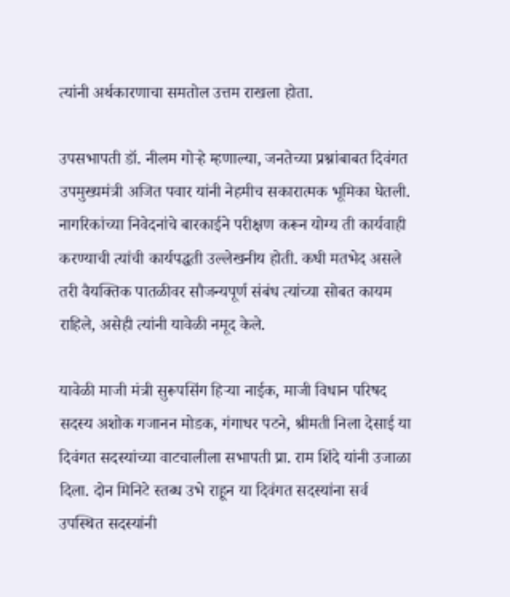त्यांनी अर्थकारणाचा समतोल उत्तम राखला होता.

उपसभापती डॉ. नीलम गोऱ्हे म्हणाल्या, जनतेच्या प्रश्नांबाबत दिवंगत उपमुख्यमंत्री अजित पवार यांनी नेहमीच सकारात्मक भूमिका घेतली. नागरिकांच्या निवेदनांचे बारकाईने परीक्षण करून योग्य ती कार्यवाही करण्याची त्यांची कार्यपद्धती उल्लेखनीय होती. कधी मतभेद असले तरी वैयक्तिक पातळीवर सौजन्यपूर्ण संबंध त्यांच्या सोबत कायम राहिले, असेही त्यांनी यावेळी नमूद केले.

यावेळी माजी मंत्री सुरूपसिंग हिऱ्या नाईक, माजी विधान परिषद सदस्य अशोक गजानन मोडक, गंगाधर पटने, श्रीमती निला देसाई या दिवंगत सदस्यांच्या वाटचालीला सभापती प्रा. राम शिंदे यांनी उजाळा दिला. दोन मिनिटे स्तब्ध उभे राहून या दिवंगत सदस्यांना सर्व उपस्थित सदस्यांनी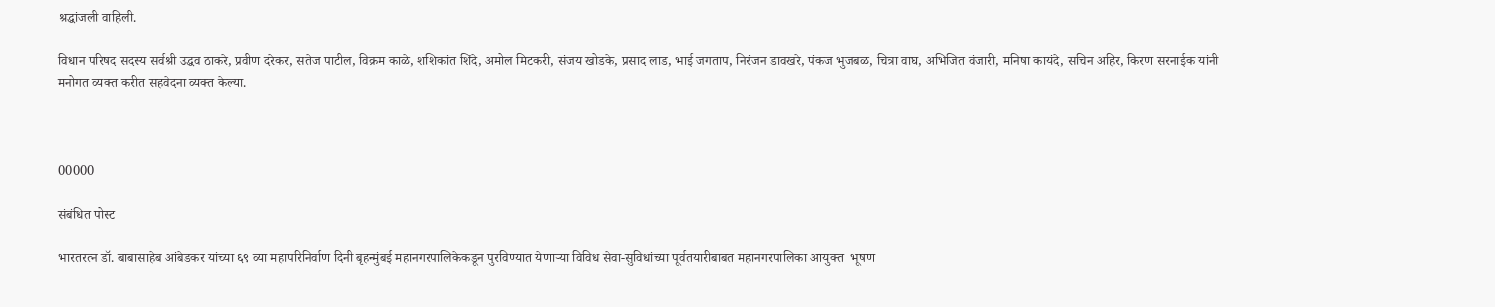श्रद्धांजली वाहिली.

विधान परिषद सदस्य सर्वश्री उद्धव ठाकरे, प्रवीण दरेकर, सतेज पाटील, विक्रम काळे, शशिकांत शिंदे, अमोल मिटकरी, संजय खोडके, प्रसाद लाड, भाई जगताप, निरंजन डावखरे, पंकज भुजबळ, चित्रा वाघ, अभिजित वंजारी, मनिषा कायंदे, सचिन अहिर, किरण सरनाईक यांनी मनोगत व्यक्त करीत सहवेदना व्यक्त केल्या.



00000

संबंधित पोस्ट

भारतरत्न डॉ. बाबासाहेब आंबेडकर यांच्या ६९ व्या महापरिनिर्वाण दिनी बृहन्मुंबई महानगरपालिकेकडून पुरविण्यात येणाऱ्या विविध सेवा-सुविधांच्या पूर्वतयारीबाबत महानगरपालिका आयुक्त  भूषण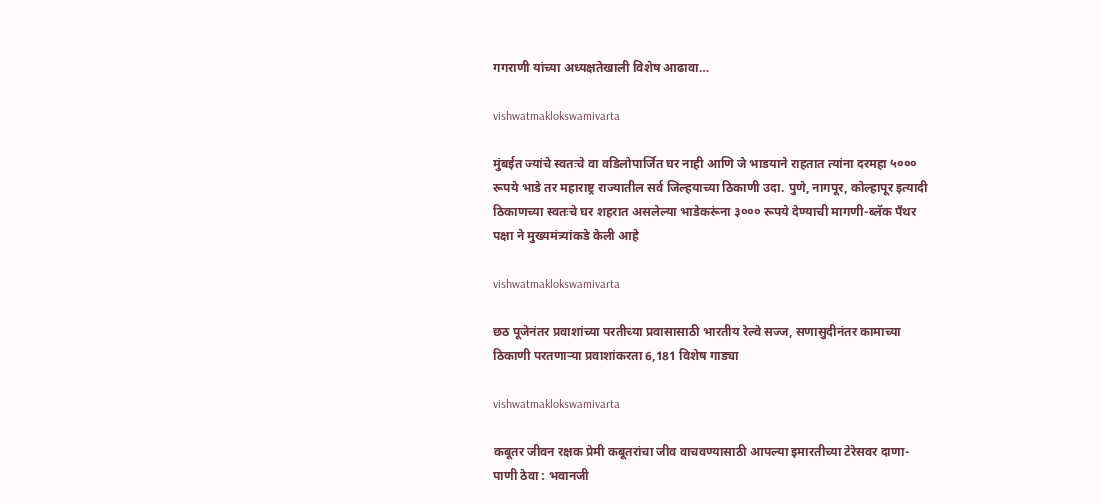गगराणी यांच्या अध्यक्षतेखाली विशेष आढावा…

vishwatmaklokswamivarta

मुंबईत ज्यांचे स्वतःचे वा वडिलोपार्जित घर नाही आणि जे भाडयाने राहतात त्यांना दरमहा ५००० रूपये भाडे तर महाराष्ट्र राज्यातील सर्व जिल्हयाच्या ठिकाणी उदा. पुणे, नागपूर, कोल्हापूर इत्यादी ठिकाणच्या स्वतःचे घर शहरात असलेल्या भाडेकरूंना ३००० रूपये देण्याची मागणी-ब्लॅक पँथर पक्षा ने मुख्यमंत्र्यांकडे केली आहे

vishwatmaklokswamivarta

छठ पूजेनंतर प्रवाशांच्या परतीच्या प्रवासासाठी भारतीय रेल्वे सज्ज, सणासुदीनंतर कामाच्या ठिकाणी परतणाऱ्या प्रवाशांकरता 6,181 विशेष गाड्या

vishwatmaklokswamivarta

कबूतर जीवन रक्षक प्रेमी कबूतरांचा जीव वाचवण्यासाठी आपल्या इमारतीच्या टेरेसवर दाणा-पाणी ठेवा : भवानजी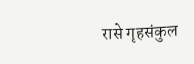रासे गृहसंकुल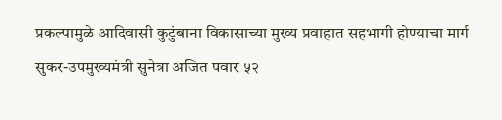प्रकल्पामुळे आदिवासी कुटुंबाना विकासाच्या मुख्य प्रवाहात सहभागी होण्याचा मार्ग सुकर-उपमुख्यमंत्री सुनेत्रा अजित पवार ५२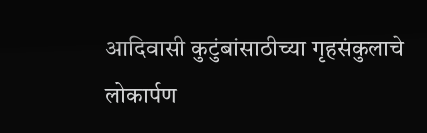आदिवासी कुटुंबांसाठीच्या गृहसंकुलाचे लोकार्पण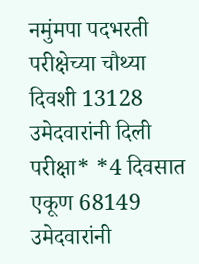नमुंमपा पदभरती परीक्षेच्या चौथ्या दिवशी 13128 उमेदवारांनी दिली परीक्षा* *4 दिवसात एकूण 68149 उमेदवारांनी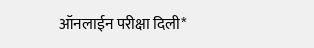ऑनलाईन परीक्षा दिली*